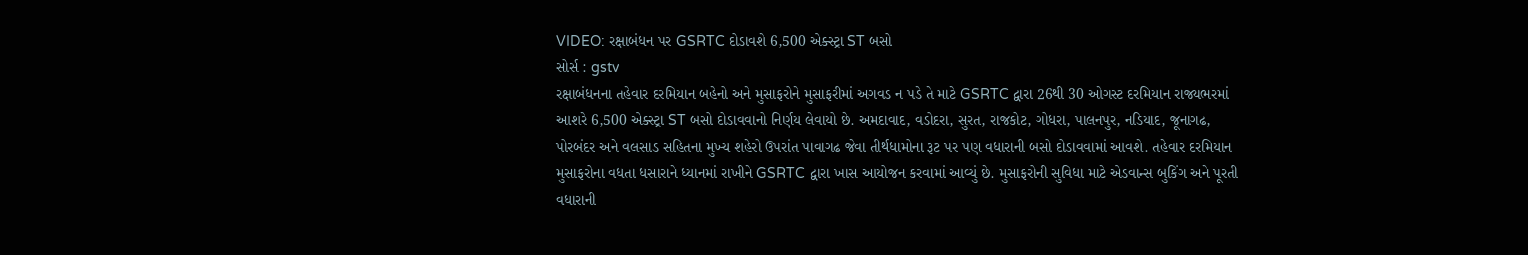VIDEO: રક્ષાબંધન પર GSRTC દોડાવશે 6,500 એક્સ્ટ્રા ST બસો
સોર્સ : gstv
રક્ષાબંધનના તહેવાર દરમિયાન બહેનો અને મુસાફરોને મુસાફરીમાં અગવડ ન પડે તે માટે GSRTC દ્વારા 26થી 30 ઓગસ્ટ દરમિયાન રાજ્યભરમાં આશરે 6,500 એક્સ્ટ્રા ST બસો દોડાવવાનો નિર્ણય લેવાયો છે. અમદાવાદ, વડોદરા, સુરત, રાજકોટ, ગોધરા, પાલનપુર, નડિયાદ, જૂનાગઢ, પોરબંદર અને વલસાડ સહિતના મુખ્ય શહેરો ઉપરાંત પાવાગઢ જેવા તીર્થધામોના રૂટ પર પણ વધારાની બસો દોડાવવામાં આવશે. તહેવાર દરમિયાન મુસાફરોના વધતા ધસારાને ધ્યાનમાં રાખીને GSRTC દ્વારા ખાસ આયોજન કરવામાં આવ્યું છે. મુસાફરોની સુવિધા માટે એડવાન્સ બુકિંગ અને પૂરતી વધારાની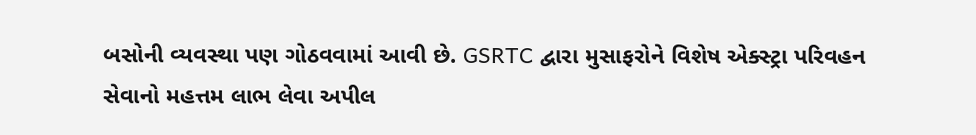બસોની વ્યવસ્થા પણ ગોઠવવામાં આવી છે. GSRTC દ્વારા મુસાફરોને વિશેષ એક્સ્ટ્રા પરિવહન સેવાનો મહત્તમ લાભ લેવા અપીલ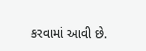કરવામાં આવી છે.